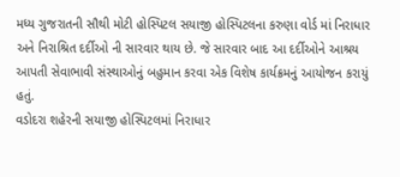મધ્ય ગુજરાતની સૌથી મોટી હોસ્પિટલ સયાજી હોસ્પિટલના કરુણા વોર્ડ માં નિરાધાર અને નિરાશ્રિત દર્દીઓ ની સારવાર થાય છે. જે સારવાર બાદ આ દર્દીઓને આશ્રય આપતી સેવાભાવી સંસ્થાઓનું બહુમાન કરવા એક વિશેષ કાર્યક્રમનું આયોજન કરાયું હતું.
વડોદરા શહેરની સયાજી હોસ્પિટલમાં નિરાધાર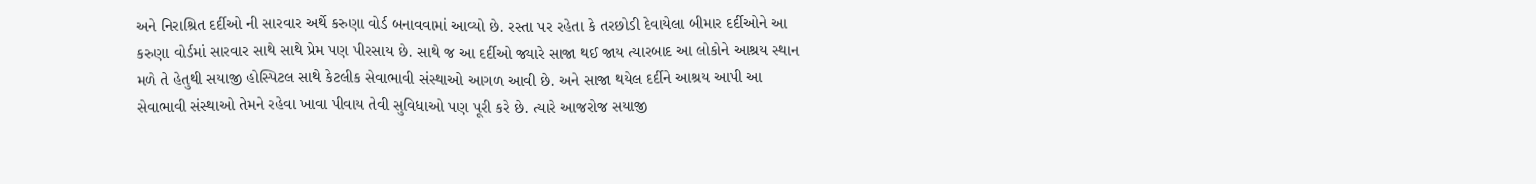અને નિરાશ્રિત દર્દીઓ ની સારવાર અર્થે કરુણા વોર્ડ બનાવવામાં આવ્યો છે. રસ્તા પર રહેતા કે તરછોડી દેવાયેલા બીમાર દર્દીઓને આ કરુણા વોર્ડમાં સારવાર સાથે સાથે પ્રેમ પણ પીરસાય છે. સાથે જ આ દર્દીઓ જ્યારે સાજા થઈ જાય ત્યારબાદ આ લોકોને આશ્રય સ્થાન મળે તે હેતુથી સયાજી હોસ્પિટલ સાથે કેટલીક સેવાભાવી સંસ્થાઓ આગળ આવી છે. અને સાજા થયેલ દર્દીને આશ્રય આપી આ સેવાભાવી સંસ્થાઓ તેમને રહેવા ખાવા પીવાય તેવી સુવિધાઓ પણ પૂરી કરે છે. ત્યારે આજરોજ સયાજી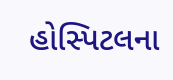હોસ્પિટલના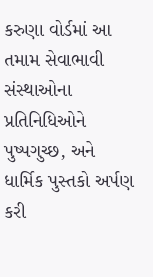કરુણા વોર્ડમાં આ તમામ સેવાભાવી સંસ્થાઓના પ્રતિનિધિઓને પુષ્પગુચ્છ, અને ધાર્મિક પુસ્તકો અર્પણ કરી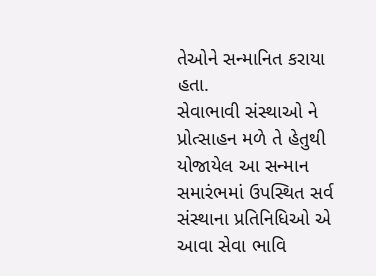તેઓને સન્માનિત કરાયા હતા.
સેવાભાવી સંસ્થાઓ ને પ્રોત્સાહન મળે તે હેતુથી યોજાયેલ આ સન્માન સમારંભમાં ઉપસ્થિત સર્વ સંસ્થાના પ્રતિનિધિઓ એ આવા સેવા ભાવિ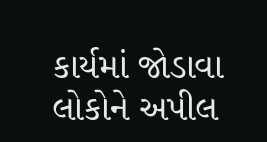કાર્યમાં જોડાવા લોકોને અપીલ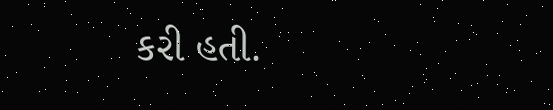કરી હતી.